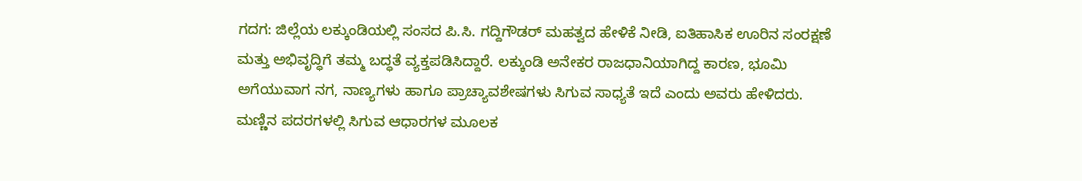ಗದಗ: ಜಿಲ್ಲೆಯ ಲಕ್ಕುಂಡಿಯಲ್ಲಿ ಸಂಸದ ಪಿ.ಸಿ. ಗದ್ದಿಗೌಡರ್ ಮಹತ್ವದ ಹೇಳಿಕೆ ನೀಡಿ, ಐತಿಹಾಸಿಕ ಊರಿನ ಸಂರಕ್ಷಣೆ ಮತ್ತು ಅಭಿವೃದ್ಧಿಗೆ ತಮ್ಮ ಬದ್ಧತೆ ವ್ಯಕ್ತಪಡಿಸಿದ್ದಾರೆ. ಲಕ್ಕುಂಡಿ ಅನೇಕರ ರಾಜಧಾನಿಯಾಗಿದ್ದ ಕಾರಣ, ಭೂಮಿ ಅಗೆಯುವಾಗ ನಗ, ನಾಣ್ಯಗಳು ಹಾಗೂ ಪ್ರಾಚ್ಯಾವಶೇಷಗಳು ಸಿಗುವ ಸಾಧ್ಯತೆ ಇದೆ ಎಂದು ಅವರು ಹೇಳಿದರು.
ಮಣ್ಣಿನ ಪದರಗಳಲ್ಲಿ ಸಿಗುವ ಆಧಾರಗಳ ಮೂಲಕ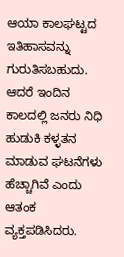ಆಯಾ ಕಾಲಘಟ್ಟದ ಇತಿಹಾಸವನ್ನು ಗುರುತಿಸಬಹುದು. ಆದರೆ ಇಂದಿನ ಕಾಲದಲ್ಲಿ ಜನರು ನಿಧಿ ಹುಡುಕಿ ಕಳ್ಳತನ ಮಾಡುವ ಘಟನೆಗಳು ಹೆಚ್ಚಾಗಿವೆ ಎಂದು ಆತಂಕ ವ್ಯಕ್ತಪಡಿಸಿದರು.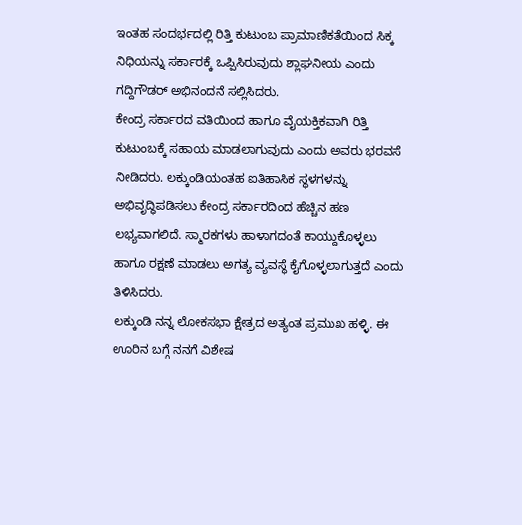ಇಂತಹ ಸಂದರ್ಭದಲ್ಲಿ ರಿತ್ತಿ ಕುಟುಂಬ ಪ್ರಾಮಾಣಿಕತೆಯಿಂದ ಸಿಕ್ಕ ನಿಧಿಯನ್ನು ಸರ್ಕಾರಕ್ಕೆ ಒಪ್ಪಿಸಿರುವುದು ಶ್ಲಾಘನೀಯ ಎಂದು ಗದ್ದಿಗೌಡರ್ ಅಭಿನಂದನೆ ಸಲ್ಲಿಸಿದರು.
ಕೇಂದ್ರ ಸರ್ಕಾರದ ವತಿಯಿಂದ ಹಾಗೂ ವೈಯಕ್ತಿಕವಾಗಿ ರಿತ್ತಿ ಕುಟುಂಬಕ್ಕೆ ಸಹಾಯ ಮಾಡಲಾಗುವುದು ಎಂದು ಅವರು ಭರವಸೆ ನೀಡಿದರು. ಲಕ್ಕುಂಡಿಯಂತಹ ಐತಿಹಾಸಿಕ ಸ್ಥಳಗಳನ್ನು ಅಭಿವೃದ್ಧಿಪಡಿಸಲು ಕೇಂದ್ರ ಸರ್ಕಾರದಿಂದ ಹೆಚ್ಚಿನ ಹಣ ಲಭ್ಯವಾಗಲಿದೆ. ಸ್ಮಾರಕಗಳು ಹಾಳಾಗದಂತೆ ಕಾಯ್ದುಕೊಳ್ಳಲು ಹಾಗೂ ರಕ್ಷಣೆ ಮಾಡಲು ಅಗತ್ಯ ವ್ಯವಸ್ಥೆ ಕೈಗೊಳ್ಳಲಾಗುತ್ತದೆ ಎಂದು ತಿಳಿಸಿದರು.
ಲಕ್ಕುಂಡಿ ನನ್ನ ಲೋಕಸಭಾ ಕ್ಷೇತ್ರದ ಅತ್ಯಂತ ಪ್ರಮುಖ ಹಳ್ಳಿ. ಈ ಊರಿನ ಬಗ್ಗೆ ನನಗೆ ವಿಶೇಷ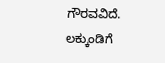ಗೌರವವಿದೆ. ಲಕ್ಕುಂಡಿಗೆ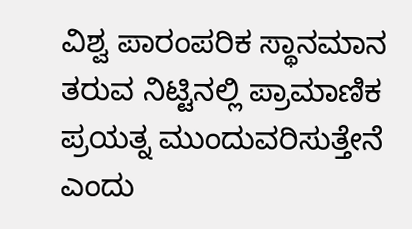ವಿಶ್ವ ಪಾರಂಪರಿಕ ಸ್ಥಾನಮಾನ ತರುವ ನಿಟ್ಟಿನಲ್ಲಿ ಪ್ರಾಮಾಣಿಕ ಪ್ರಯತ್ನ ಮುಂದುವರಿಸುತ್ತೇನೆ ಎಂದು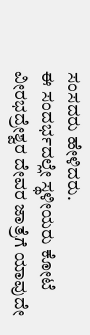ಸಂಸದರು ಹೇಳಿದರು.
ಈ ಸಂದರ್ಭದಲ್ಲೇ ಸ್ಥಳೀಯರು ಕೋಟೆ ವೀರಭದ್ರೇಶ್ವರ ದೇವರ ಜಾತ್ರೆಗೆ ಯಾವುದೇ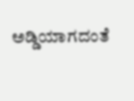ಅಡ್ಡಿಯಾಗದಂತೆ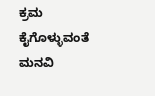ಕ್ರಮ ಕೈಗೊಳ್ಳುವಂತೆ ಮನವಿ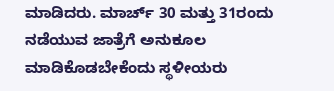ಮಾಡಿದರು. ಮಾರ್ಚ್ 30 ಮತ್ತು 31ರಂದು ನಡೆಯುವ ಜಾತ್ರೆಗೆ ಅನುಕೂಲ ಮಾಡಿಕೊಡಬೇಕೆಂದು ಸ್ಥಳೀಯರು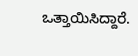ಒತ್ತಾಯಿಸಿದ್ದಾರೆ.